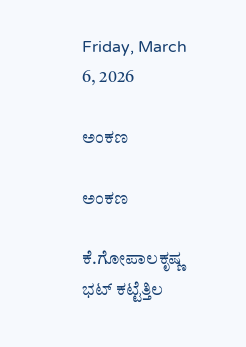Friday, March 6, 2026

ಅಂಕಣ

ಅಂಕಣ

ಕೆ.ಗೋಪಾಲಕೃಷ್ಣ ಭಟ್ ಕಟ್ಟೆತ್ತಿಲ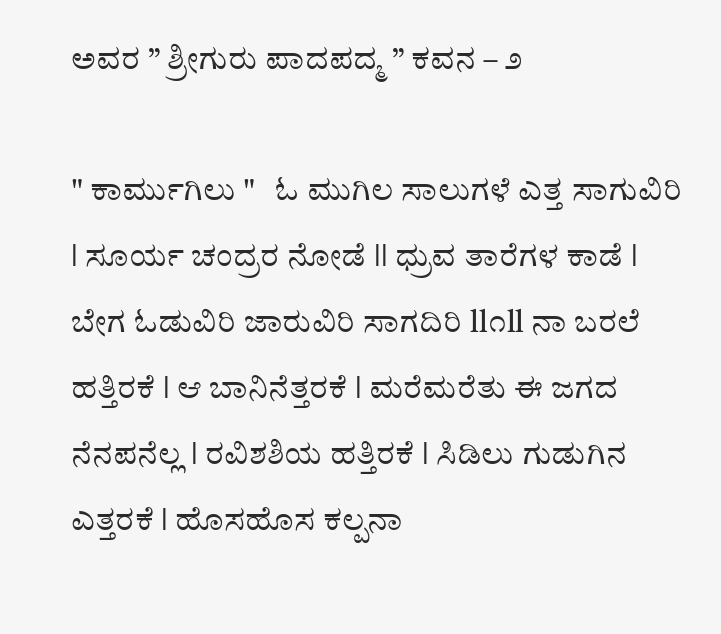ಅವರ ” ಶ್ರೀಗುರು ಪಾದಪದ್ಮ ” ಕವನ – ೨

" ಕಾರ್ಮುಗಿಲು "   ಓ ಮುಗಿಲ ಸಾಲುಗಳೆ ಎತ್ತ ಸಾಗುವಿರಿ l ಸೂರ್ಯ ಚಂದ್ರರ ನೋಡೆ ll ಧ್ರುವ ತಾರೆಗಳ ಕಾಡೆ l ಬೇಗ ಓಡುವಿರಿ ಜಾರುವಿರಿ ಸಾಗದಿರಿ ll೧ll ನಾ ಬರಲೆ ಹತ್ತಿರಕೆ l ಆ ಬಾನಿನೆತ್ತರಕೆ l ಮರೆಮರೆತು ಈ ಜಗದ ನೆನಪನೆಲ್ಲ l ರವಿಶಶಿಯ ಹತ್ತಿರಕೆ l ಸಿಡಿಲು ಗುಡುಗಿನ ಎತ್ತರಕೆ l ಹೊಸಹೊಸ ಕಲ್ಪನಾ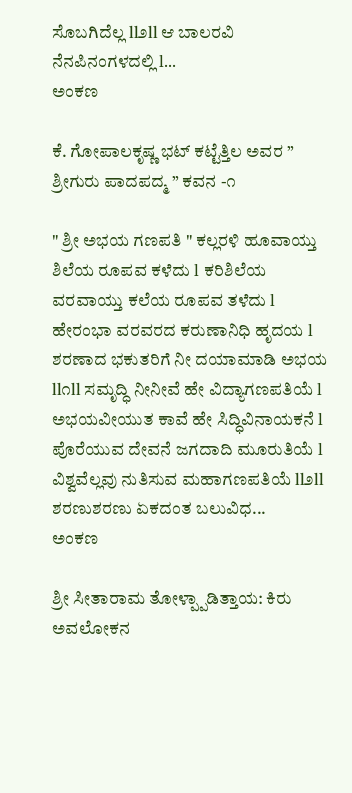ಸೊಬಗಿದೆಲ್ಲ ll೨ll ಆ ಬಾಲರವಿ ನೆನಪಿನಂಗಳದಲ್ಲಿ l...
ಅಂಕಣ

ಕೆ. ಗೋಪಾಲಕೃಷ್ಣ ಭಟ್ ಕಟ್ಟೆತ್ತಿಲ ಅವರ ” ಶ್ರೀಗುರು ಪಾದಪದ್ಮ ” ಕವನ -೧

" ಶ್ರೀ ಅಭಯ ಗಣಪತಿ " ಕಲ್ಲರಳಿ ಹೂವಾಯ್ತು ಶಿಲೆಯ ರೂಪವ ಕಳೆದು l ಕರಿಶಿಲೆಯ ವರವಾಯ್ತು ಕಲೆಯ ರೂಪವ ತಳೆದು l ಹೇರಂಭಾ ವರವರದ ಕರುಣಾನಿಧಿ ಹೃದಯ l ಶರಣಾದ ಭಕುತರಿಗೆ ನೀ ದಯಾಮಾಡಿ ಅಭಯ ll೧ll ಸಮೃದ್ಧಿ ನೀನೀವೆ ಹೇ ವಿದ್ಯಾಗಣಪತಿಯೆ l ಅಭಯವೀಯುತ ಕಾವೆ ಹೇ ಸಿದ್ಧಿವಿನಾಯಕನೆ l ಪೊರೆಯುವ ದೇವನೆ ಜಗದಾದಿ ಮೂರುತಿಯೆ l ವಿಶ್ವವೆಲ್ಲವು ನುತಿಸುವ ಮಹಾಗಣಪತಿಯೆ ll೨ll ಶರಣುಶರಣು ಏಕದಂತ ಬಲುವಿಧ...
ಅಂಕಣ

ಶ್ರೀ ಸೀತಾರಾಮ ತೋಳ್ಪ್ಪಾಡಿತ್ತಾಯ: ಕಿರು ಅವಲೋಕನ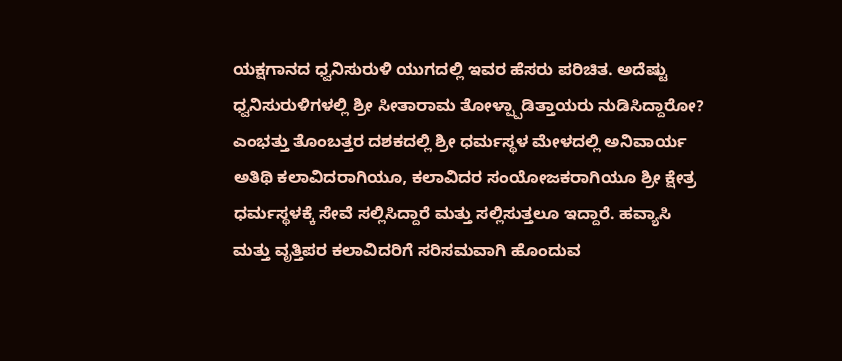ಯಕ್ಷಗಾನದ ಧ್ವನಿಸುರುಳಿ ಯುಗದಲ್ಲಿ ಇವರ ಹೆಸರು ಪರಿಚಿತ. ಅದೆಷ್ಟು ಧ್ವನಿಸುರುಳಿಗಳಲ್ಲಿ ಶ್ರೀ ಸೀತಾರಾಮ ತೋಳ್ಪ್ಪಾಡಿತ್ತಾಯರು ನುಡಿಸಿದ್ದಾರೋ? ಎಂಭತ್ತು ತೊಂಬತ್ತರ ದಶಕದಲ್ಲಿ ಶ್ರೀ ಧರ್ಮಸ್ಥಳ ಮೇಳದಲ್ಲಿ ಅನಿವಾರ್ಯ ಅತಿಥಿ ಕಲಾವಿದರಾಗಿಯೂ, ಕಲಾವಿದರ ಸಂಯೋಜಕರಾಗಿಯೂ ಶ್ರೀ ಕ್ಷೇತ್ರ ಧರ್ಮಸ್ಥಳಕ್ಕೆ ಸೇವೆ ಸಲ್ಲಿಸಿದ್ದಾರೆ ಮತ್ತು ಸಲ್ಲಿಸುತ್ತಲೂ ಇದ್ದಾರೆ. ಹವ್ಯಾಸಿ ಮತ್ತು ವೃತ್ತಿಪರ ಕಲಾವಿದರಿಗೆ ಸರಿಸಮವಾಗಿ ಹೊಂದುವ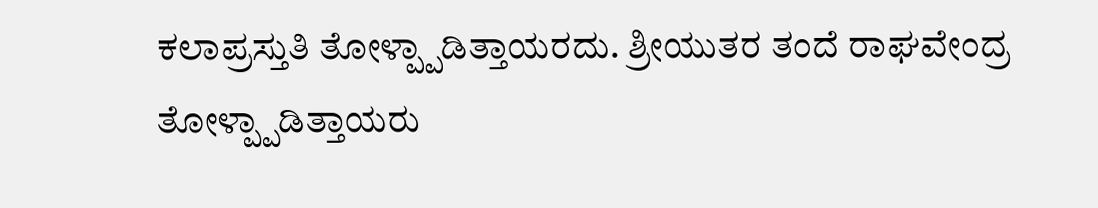ಕಲಾಪ್ರಸ್ತುತಿ ತೋಳ್ಪ್ಪಾಡಿತ್ತಾಯರದು. ಶ್ರೀಯುತರ ತಂದೆ ರಾಘವೇಂದ್ರ ತೋಳ್ಪ್ಪಾಡಿತ್ತಾಯರು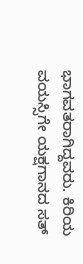ಭಾಗವತರಾಗಿದ್ದವರು. ಕಿರಿಯ ವಯಸ್ಸಿಗೇ ಯಕ್ಷಗಾನದ ಸತ್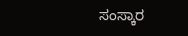ಸಂಸ್ಕಾರ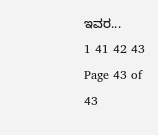ಇವರ...
1 41 42 43
Page 43 of 43